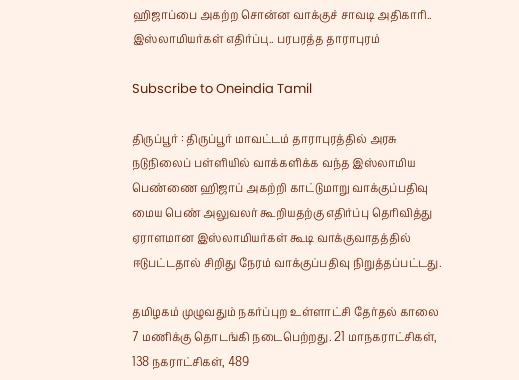ஹிஜாப்பை அகற்ற சொன்ன வாக்குச் சாவடி அதிகாரி.. இஸ்லாமியர்கள் எதிர்ப்பு.. பரபரத்த தாராபுரம்

Subscribe to Oneindia Tamil

திருப்பூர் : திருப்பூர் மாவட்டம் தாராபுரத்தில் அரசு நடுநிலைப் பள்ளியில் வாக்களிக்க வந்த இஸ்லாமிய பெண்ணை ஹிஜாப் அகற்றி காட்டுமாறு வாக்குப்பதிவு மைய பெண் அலுவலர் கூறியதற்கு எதிர்ப்பு தெரிவித்து ஏராளமான இஸ்லாமியர்கள் கூடி வாக்குவாதத்தில் ஈடுபட்டதால் சிறிது நேரம் வாக்குப்பதிவு நிறுத்தப்பட்டது.

தமிழகம் முழுவதும் நகர்ப்புற உள்ளாட்சி தேர்தல் காலை 7 மணிக்கு தொடங்கி நடைபெற்றது. 21 மாநகராட்சிகள், 138 நகராட்சிகள், 489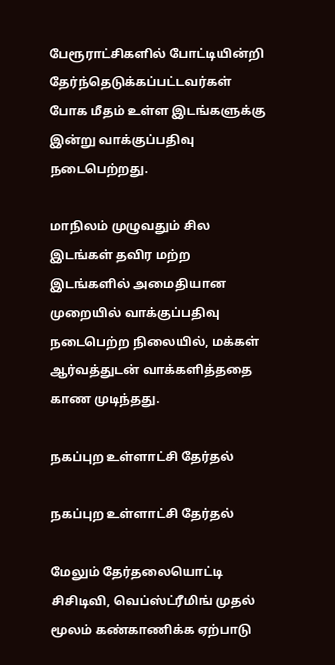பேரூராட்சிகளில் போட்டியின்றி தேர்ந்தெடுக்கப்பட்டவர்கள் போக மீதம் உள்ள இடங்களுக்கு இன்று வாக்குப்பதிவு நடைபெற்றது.

மாநிலம் முழுவதும் சில இடங்கள் தவிர மற்ற இடங்களில் அமைதியான முறையில் வாக்குப்பதிவு நடைபெற்ற நிலையில், மக்கள் ஆர்வத்துடன் வாக்களித்ததை காண முடிந்தது.

நகப்புற உள்ளாட்சி தேர்தல்

நகப்புற உள்ளாட்சி தேர்தல்

மேலும் தேர்தலையொட்டி சிசிடிவி, வெப்ஸ்ட்ரீமிங் முதல் மூலம் கண்காணிக்க ஏற்பாடு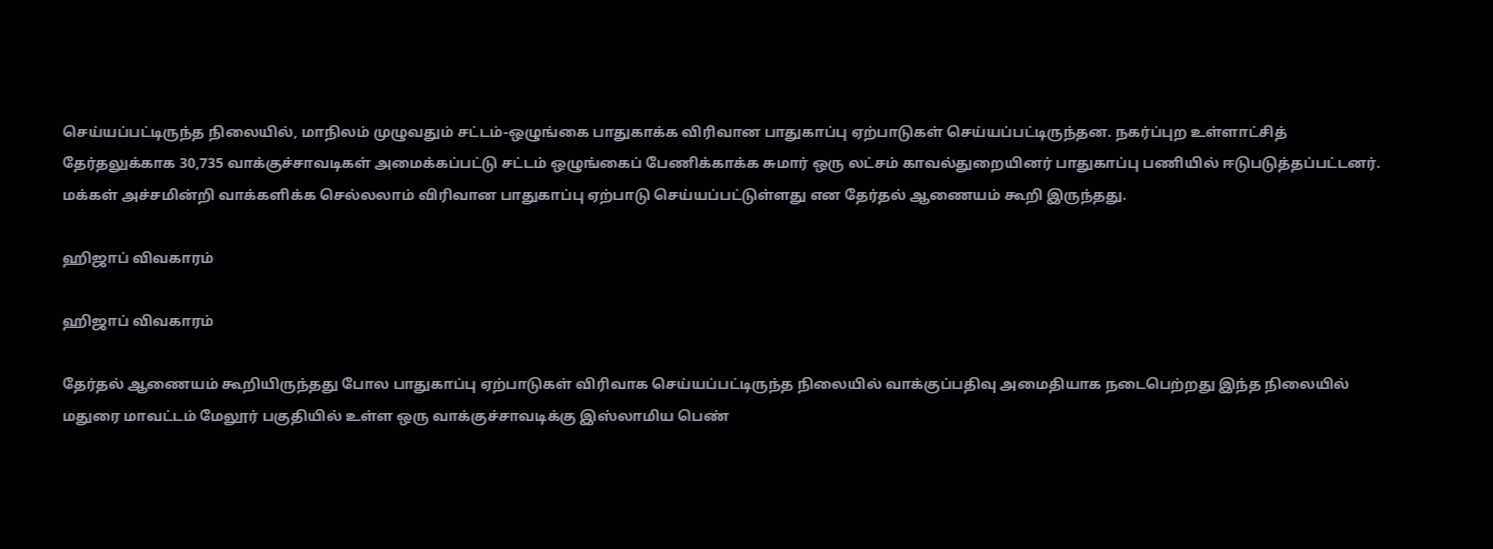செய்யப்பட்டிருந்த நிலையில், மாநிலம் முழுவதும் சட்டம்-ஒழுங்கை பாதுகாக்க விரிவான பாதுகாப்பு ஏற்பாடுகள் செய்யப்பட்டிருந்தன. நகர்ப்புற உள்ளாட்சித் தேர்தலுக்காக 30,735 வாக்குச்சாவடிகள் அமைக்கப்பட்டு சட்டம் ஒழுங்கைப் பேணிக்காக்க சுமார் ஒரு லட்சம் காவல்துறையினர் பாதுகாப்பு பணியில் ஈடுபடுத்தப்பட்டனர். மக்கள் அச்சமின்றி வாக்களிக்க செல்லலாம் விரிவான பாதுகாப்பு ஏற்பாடு செய்யப்பட்டுள்ளது என தேர்தல் ஆணையம் கூறி இருந்தது.

ஹிஜாப் விவகாரம்

ஹிஜாப் விவகாரம்

தேர்தல் ஆணையம் கூறியிருந்தது போல பாதுகாப்பு ஏற்பாடுகள் விரிவாக செய்யப்பட்டிருந்த நிலையில் வாக்குப்பதிவு அமைதியாக நடைபெற்றது இந்த நிலையில் மதுரை மாவட்டம் மேலூர் பகுதியில் உள்ள ஒரு வாக்குச்சாவடிக்கு இஸ்லாமிய பெண்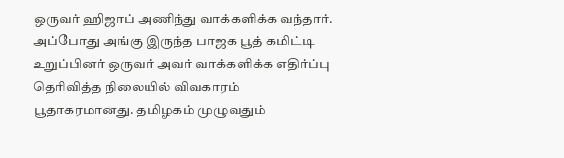ஒருவர் ஹிஜாப் அணிந்து வாக்களிக்க வந்தார். அப்போது அங்கு இருந்த பாஜக பூத் கமிட்டி உறுப்பினர் ஒருவர் அவர் வாக்களிக்க எதிர்ப்பு தெரிவித்த நிலையில் விவகாரம் பூதாகரமானது. தமிழகம் முழுவதும்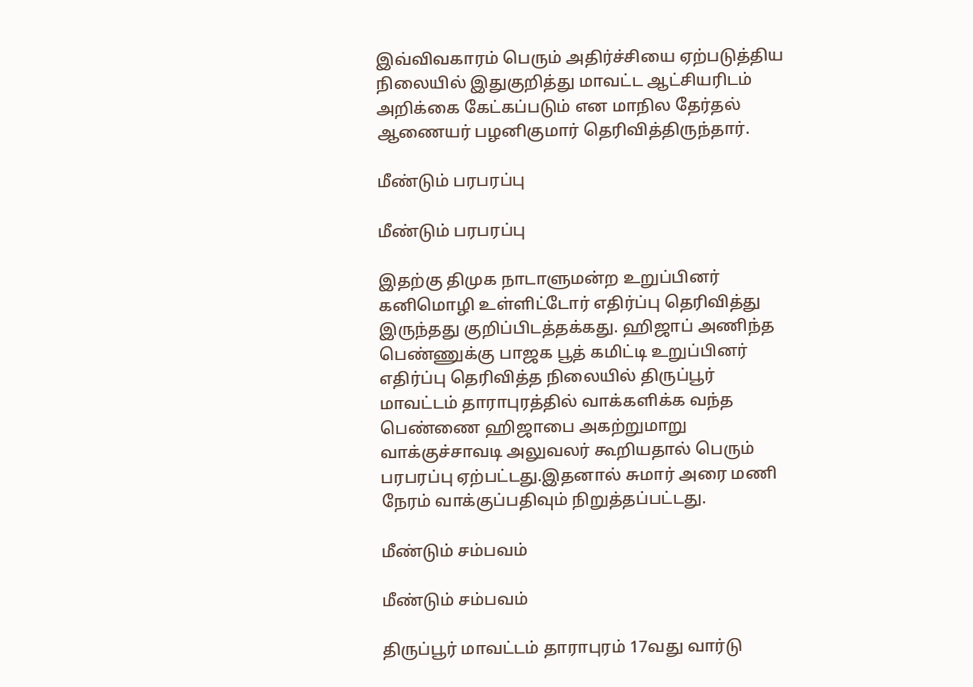இவ்விவகாரம் பெரும் அதிர்ச்சியை ஏற்படுத்திய நிலையில் இதுகுறித்து மாவட்ட ஆட்சியரிடம் அறிக்கை கேட்கப்படும் என மாநில தேர்தல் ஆணையர் பழனிகுமார் தெரிவித்திருந்தார்.

மீண்டும் பரபரப்பு

மீண்டும் பரபரப்பு

இதற்கு திமுக நாடாளுமன்ற உறுப்பினர் கனிமொழி உள்ளிட்டோர் எதிர்ப்பு தெரிவித்து இருந்தது குறிப்பிடத்தக்கது. ஹிஜாப் அணிந்த பெண்ணுக்கு பாஜக பூத் கமிட்டி உறுப்பினர் எதிர்ப்பு தெரிவித்த நிலையில் திருப்பூர் மாவட்டம் தாராபுரத்தில் வாக்களிக்க வந்த பெண்ணை ஹிஜாபை அகற்றுமாறு வாக்குச்சாவடி அலுவலர் கூறியதால் பெரும் பரபரப்பு ஏற்பட்டது.இதனால் சுமார் அரை மணி நேரம் வாக்குப்பதிவும் நிறுத்தப்பட்டது.

மீண்டும் சம்பவம்

மீண்டும் சம்பவம்

திருப்பூர் மாவட்டம் தாராபுரம் 17வது வார்டு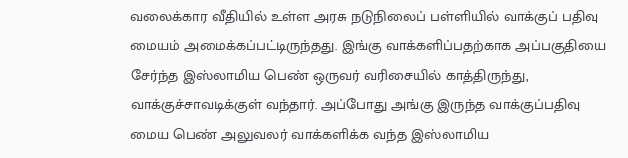வலைக்கார வீதியில் உள்ள அரசு நடுநிலைப் பள்ளியில் வாக்குப் பதிவு மையம் அமைக்கப்பட்டிருந்தது. இங்கு வாக்களிப்பதற்காக அப்பகுதியை சேர்ந்த இஸ்லாமிய பெண் ஒருவர் வரிசையில் காத்திருந்து, வாக்குச்சாவடிக்குள் வந்தார். அப்போது அங்கு இருந்த வாக்குப்பதிவு மைய பெண் அலுவலர் வாக்களிக்க வந்த இஸ்லாமிய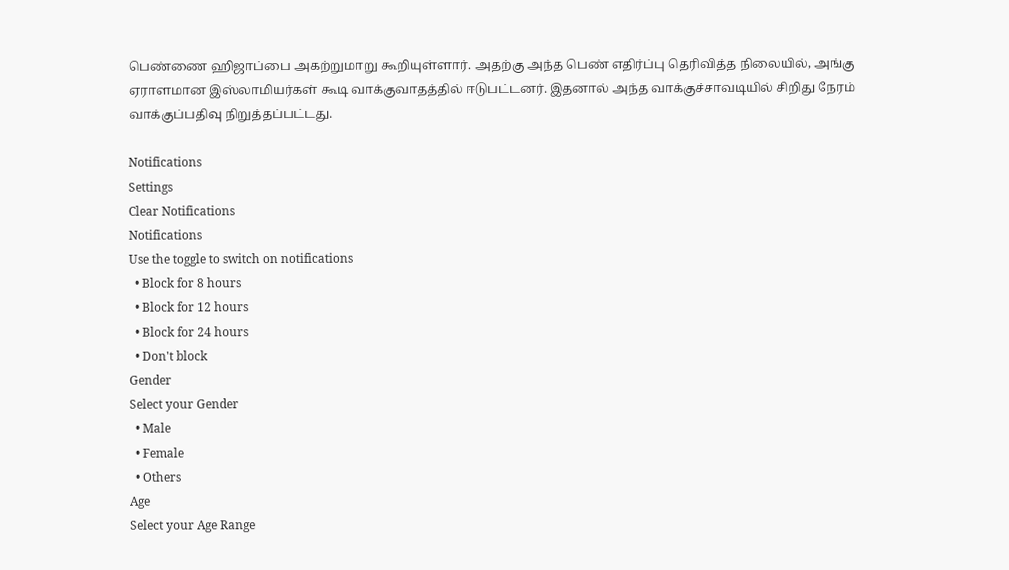பெண்ணை ஹிஜாப்பை அகற்றுமாறு கூறியுள்ளார். அதற்கு அந்த பெண் எதிர்ப்பு தெரிவித்த நிலையில், அங்கு ஏராளமான இஸ்லாமியர்கள் கூடி வாக்குவாதத்தில் ஈடுபட்டனர். இதனால் அந்த வாக்குச்சாவடியில் சிறிது நேரம் வாக்குப்பதிவு நிறுத்தப்பட்டது.

Notifications
Settings
Clear Notifications
Notifications
Use the toggle to switch on notifications
  • Block for 8 hours
  • Block for 12 hours
  • Block for 24 hours
  • Don't block
Gender
Select your Gender
  • Male
  • Female
  • Others
Age
Select your Age Range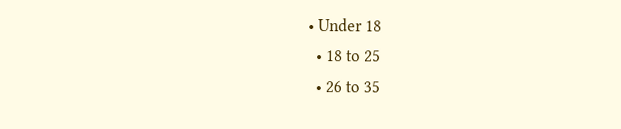• Under 18
  • 18 to 25
  • 26 to 35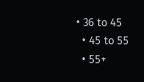• 36 to 45
  • 45 to 55
  • 55+